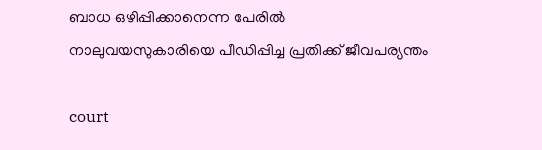ബാധ ഒഴിപ്പിക്കാനെന്ന പേരിൽ നാലുവയസുകാരിയെ പീഡിപ്പിച്ച പ്രതിക്ക് ജീവപര്യന്തം

court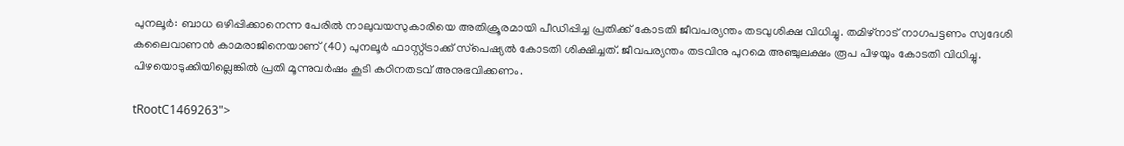പുനലൂർ: ബാധ ഒഴിപ്പിക്കാനെന്ന പേരിൽ നാലുവയസുകാരിയെ അതിക്രൂരമായി പീഡിപ്പിച്ച പ്രതിക്ക് കോടതി ജീവപര്യന്തം തടവുശിക്ഷ വിധിച്ചു. തമിഴ്‌നാട് നാഗപട്ടണം സ്വദേശി കലൈവാണൻ കാമരാജിനെയാണ് (40) പുനലൂർ ഫാസ്റ്റ്ട്രാക്ക് സ്‌പെഷ്യൽ കോടതി ശിക്ഷിച്ചത്. ജീവപര്യന്തം തടവിനു പുറമെ അഞ്ചുലക്ഷം രൂപ പിഴയും കോടതി വിധിച്ചു. പിഴയൊടുക്കിയില്ലെങ്കിൽ പ്രതി മൂന്നുവർഷം കൂടി കഠിനതടവ് അനുഭവിക്കണം.

tRootC1469263">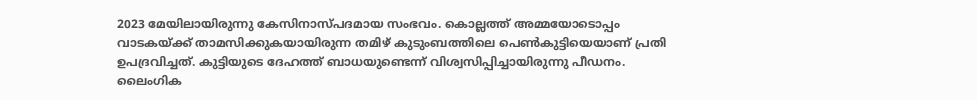2023 മേയിലായിരുന്നു കേസിനാസ്പദമായ സംഭവം. കൊല്ലത്ത് അമ്മയോടൊപ്പം വാടകയ്ക്ക് താമസിക്കുകയായിരുന്ന തമിഴ് കുടുംബത്തിലെ പെൺകുട്ടിയെയാണ് പ്രതി ഉപദ്രവിച്ചത്. കുട്ടിയുടെ ദേഹത്ത് ബാധയുണ്ടെന്ന് വിശ്വസിപ്പിച്ചായിരുന്നു പീഡനം. ലൈംഗിക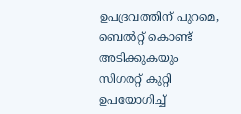ഉപദ്രവത്തിന് പുറമെ, ബെൽറ്റ് കൊണ്ട് അടിക്കുകയും സിഗരറ്റ് കുറ്റി ഉപയോഗിച്ച്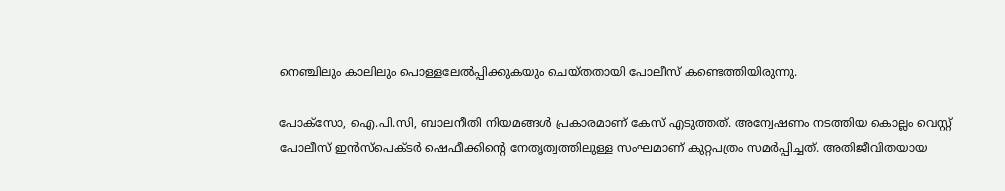നെഞ്ചിലും കാലിലും പൊള്ളലേൽപ്പിക്കുകയും ചെയ്തതായി പോലീസ് കണ്ടെത്തിയിരുന്നു.

പോക്‌സോ, ഐ.പി.സി, ബാലനീതി നിയമങ്ങൾ പ്രകാരമാണ് കേസ് എടുത്തത്. അന്വേഷണം നടത്തിയ കൊല്ലം വെസ്റ്റ് പോലീസ് ഇൻസ്‌പെക്ടർ ഷെഫീക്കിന്റെ നേതൃത്വത്തിലുള്ള സംഘമാണ് കുറ്റപത്രം സമർപ്പിച്ചത്. അതിജീവിതയായ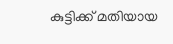കുട്ടിക്ക് മതിയായ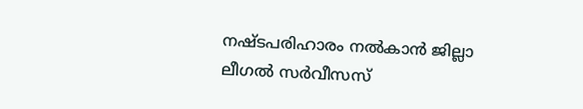നഷ്ടപരിഹാരം നൽകാൻ ജില്ലാ ലീഗൽ സർവീസസ്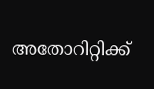അതോറിറ്റിക്ക്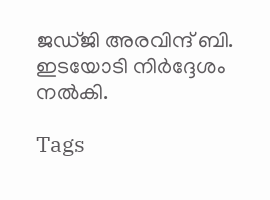ജഡ്ജി അരവിന്ദ് ബി. ഇടയോടി നിർദ്ദേശം നൽകി.

Tags